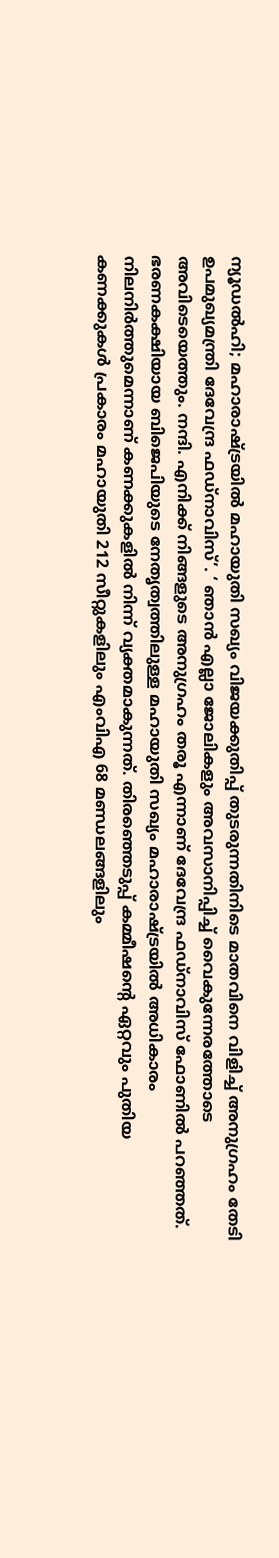ന്യൂഡൽഹി; മഹാരാഷ്ട്രയിൽ മഹായുതി സഖ്യം വിജയക്കുതിപ്പ് തുടരുന്നതിനിടെ മാതവിനെ വിളിച്ച് അനുഗ്രഹം തേടി ഉപമുഖ്യമന്ത്രി ദേവേന്ദ്ര ഫഡ്നാവിസ്’. ‘ ഞാൻ എല്ലാ ജോലികളും അവസാനിപ്പിച്ച് വൈകുന്നേരത്തോടെ അവിടെയെത്തും. നന്ദി. എനിക്ക് നിങ്ങളുടെ അനുഗ്രഹം തരൂ എന്നാണ് ദേവേന്ദ്ര ഫഡ്നാവിസ് ഫോണിൽ പറഞ്ഞത്.
ഭരണകക്ഷിയായ ബിജെപിയുടെ നേതൃത്വത്തിലുള്ള മഹായുതി സഖ്യം മഹാരാഷ്ട്രയിൽ അധികാരം നിലനിർത്തുമെന്നാണ് കണക്കുകളിൽ നിന്ന് വ്യക്തമാകുന്നത്. തിരഞ്ഞെടുപ്പ് കമ്മീഷന്റെ ഏറ്റവും പുതിയ കണക്കുകൾ പ്രകാരം മഹായുതി 212 സീറ്റുകളിലും എംവിഎ 68 മണ്ഡലങ്ങളിലും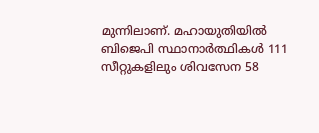മുന്നിലാണ്. മഹായുതിയിൽ ബിജെപി സ്ഥാനാർത്ഥികൾ 111 സീറ്റുകളിലും ശിവസേന 58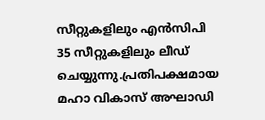സീറ്റുകളിലും എൻസിപി 35 സീറ്റുകളിലും ലീഡ് ചെയ്യുന്നു.പ്രതിപക്ഷമായ മഹാ വികാസ് അഘാഡി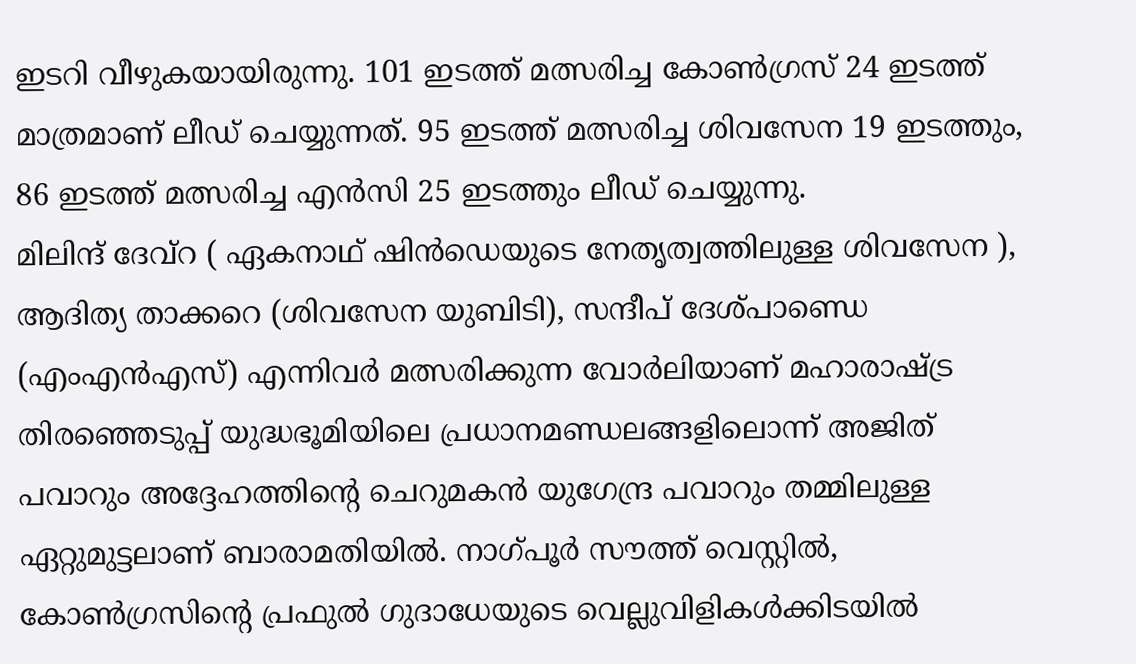ഇടറി വീഴുകയായിരുന്നു. 101 ഇടത്ത് മത്സരിച്ച കോൺഗ്രസ് 24 ഇടത്ത് മാത്രമാണ് ലീഡ് ചെയ്യുന്നത്. 95 ഇടത്ത് മത്സരിച്ച ശിവസേന 19 ഇടത്തും, 86 ഇടത്ത് മത്സരിച്ച എൻസി 25 ഇടത്തും ലീഡ് ചെയ്യുന്നു.
മിലിന്ദ് ദേവ്റ ( ഏകനാഥ് ഷിൻഡെയുടെ നേതൃത്വത്തിലുള്ള ശിവസേന ), ആദിത്യ താക്കറെ (ശിവസേന യുബിടി), സന്ദീപ് ദേശ്പാണ്ഡെ (എംഎൻഎസ്) എന്നിവർ മത്സരിക്കുന്ന വോർലിയാണ് മഹാരാഷ്ട്ര തിരഞ്ഞെടുപ്പ് യുദ്ധഭൂമിയിലെ പ്രധാനമണ്ഡലങ്ങളിലൊന്ന് അജിത് പവാറും അദ്ദേഹത്തിന്റെ ചെറുമകൻ യുഗേന്ദ്ര പവാറും തമ്മിലുള്ള ഏറ്റുമുട്ടലാണ് ബാരാമതിയിൽ. നാഗ്പൂർ സൗത്ത് വെസ്റ്റിൽ, കോൺഗ്രസിന്റെ പ്രഫുൽ ഗുദാധേയുടെ വെല്ലുവിളികൾക്കിടയിൽ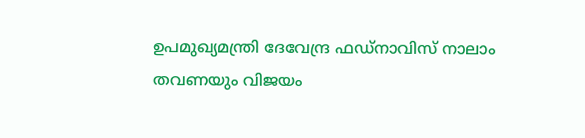ഉപമുഖ്യമന്ത്രി ദേവേന്ദ്ര ഫഡ്നാവിസ് നാലാം തവണയും വിജയം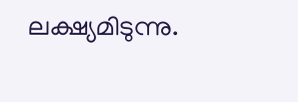ലക്ഷ്യമിടുന്നു.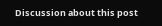Discussion about this post